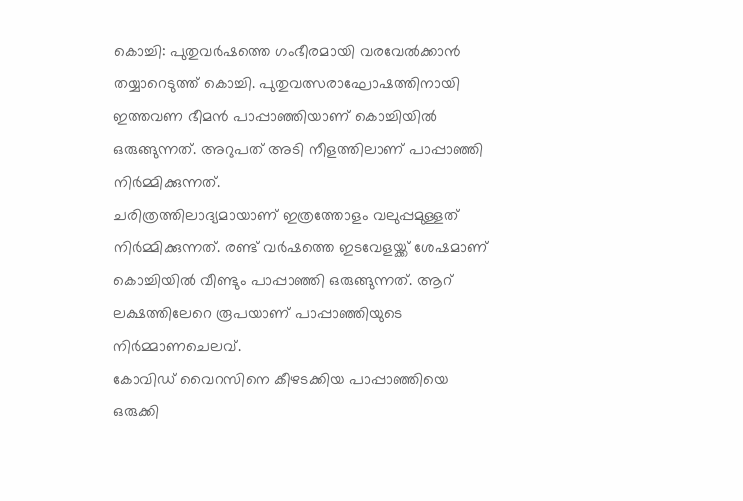കൊച്ചി: പുതുവർഷത്തെ ഗംഭീരമായി വരവേൽക്കാൻ തയ്യാറെടുത്ത് കൊച്ചി. പുതുവത്സരാഘോഷത്തിനായി ഇത്തവണ ഭീമൻ പാപ്പാഞ്ഞിയാണ് കൊച്ചിയിൽ ഒരുങ്ങുന്നത്. അറുപത് അടി നീളത്തിലാണ് പാപ്പാഞ്ഞി നിർമ്മിക്കുന്നത്.
ചരിത്രത്തിലാദ്യമായാണ് ഇത്രത്തോളം വലുപ്പമുള്ളത് നിർമ്മിക്കുന്നത്. രണ്ട് വർഷത്തെ ഇടവേളയ്ക്ക് ശേഷമാണ് കൊച്ചിയിൽ വീണ്ടും പാപ്പാഞ്ഞി ഒരുങ്ങുന്നത്. ആറ് ലക്ഷത്തിലേറെ രൂപയാണ് പാപ്പാഞ്ഞിയുടെ നിർമ്മാണചെലവ്.
കോവിഡ് വൈറസിനെ കീഴടക്കിയ പാപ്പാഞ്ഞിയെ ഒരുക്കി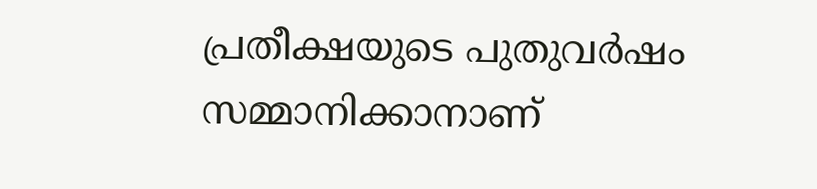പ്രതീക്ഷയുടെ പുതുവർഷം സമ്മാനിക്കാനാണ്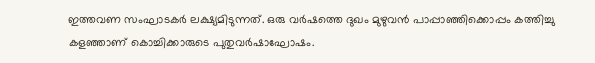ഇത്തവണ സംഘാടകർ ലക്ഷ്യമിടുന്നത്. ഒരു വർഷത്തെ ദുഖം മുഴുവൻ പാപ്പാഞ്ഞിക്കൊപ്പം കത്തിച്ചു കളഞ്ഞാണ് കൊച്ചിക്കാരുടെ പുതുവർഷാഘോഷം.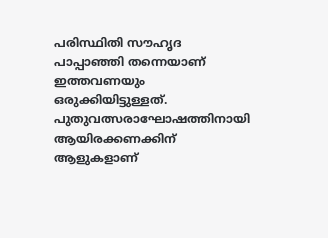പരിസ്ഥിതി സൗഹൃദ പാപ്പാഞ്ഞി തന്നെയാണ് ഇത്തവണയും ഒരുക്കിയിട്ടുള്ളത്. പുതുവത്സരാഘോഷത്തിനായി ആയിരക്കണക്കിന് ആളുകളാണ്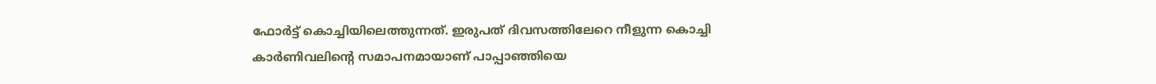ഫോർട്ട് കൊച്ചിയിലെത്തുന്നത്. ഇരുപത് ദിവസത്തിലേറെ നീളുന്ന കൊച്ചി കാർണിവലിന്റെ സമാപനമായാണ് പാപ്പാഞ്ഞിയെ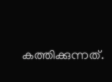കത്തിക്കുന്നത്.